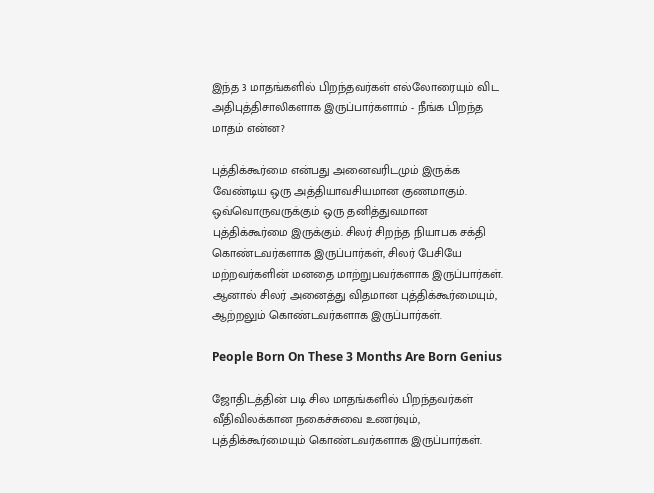இந்த 3 மாதங்களில் பிறந்தவர்கள் எல்லோரையும் விட அதிபுத்திசாலிகளாக இருப்பார்களாம் - நீங்க பிறந்த மாதம் என்ன?

புத்திக்கூர்மை என்பது அனைவரிடமும் இருக்க வேண்டிய ஒரு அத்தியாவசியமான குணமாகும். ஒவ்வொருவருக்கும் ஒரு தனித்துவமான புத்திக்கூர்மை இருக்கும். சிலர் சிறந்த நியாபக சக்தி கொண்டவர்களாக இருப்பார்கள், சிலர் பேசியே மற்றவர்களின் மனதை மாற்றுபவர்களாக இருப்பார்கள். ஆனால் சிலர் அனைத்து விதமான புத்திக்கூர்மையும், ஆற்றலும் கொண்டவர்களாக இருப்பார்கள்.

People Born On These 3 Months Are Born Genius

ஜோதிடத்தின் படி சில மாதங்களில் பிறந்தவர்கள் வீதிவிலக்கான நகைச்சுவை உணர்வும், புத்திக்கூர்மையும் கொண்டவர்களாக இருப்பார்கள்.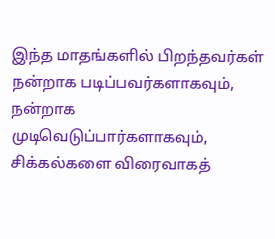இந்த மாதங்களில் பிறந்தவர்கள் நன்றாக படிப்பவர்களாகவும், நன்றாக முடிவெடுப்பார்களாகவும், சிக்கல்களை விரைவாகத்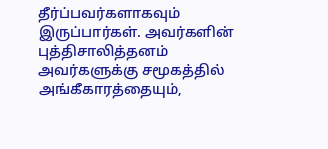தீர்ப்பவர்களாகவும் இருப்பார்கள். அவர்களின் புத்திசாலித்தனம் அவர்களுக்கு சமூகத்தில் அங்கீகாரத்தையும்,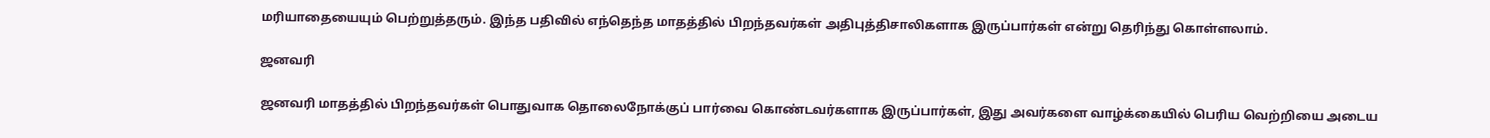மரியாதையையும் பெற்றுத்தரும். இந்த பதிவில் எந்தெந்த மாதத்தில் பிறந்தவர்கள் அதிபுத்திசாலிகளாக இருப்பார்கள் என்று தெரிந்து கொள்ளலாம்.

ஜனவரி

ஜனவரி மாதத்தில் பிறந்தவர்கள் பொதுவாக தொலைநோக்குப் பார்வை கொண்டவர்களாக இருப்பார்கள், இது அவர்களை வாழ்க்கையில் பெரிய வெற்றியை அடைய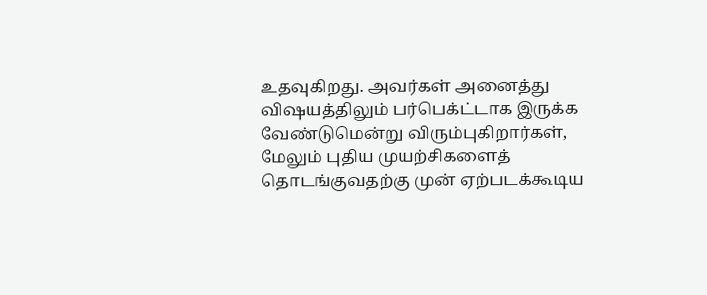உதவுகிறது. அவர்கள் அனைத்து விஷயத்திலும் பர்பெக்ட்டாக இருக்க வேண்டுமென்று விரும்புகிறார்கள், மேலும் புதிய முயற்சிகளைத் தொடங்குவதற்கு முன் ஏற்படக்கூடிய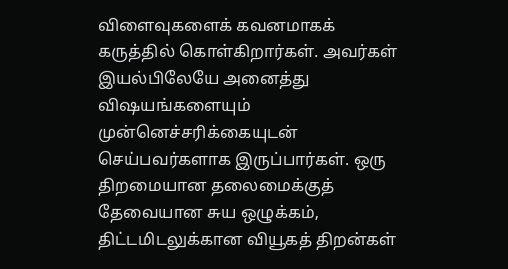விளைவுகளைக் கவனமாகக் கருத்தில் கொள்கிறார்கள். அவர்கள் இயல்பிலேயே அனைத்து விஷயங்களையும் முன்னெச்சரிக்கையுடன் செய்பவர்களாக இருப்பார்கள். ஒரு திறமையான தலைமைக்குத் தேவையான சுய ஒழுக்கம், திட்டமிடலுக்கான வியூகத் திறன்கள்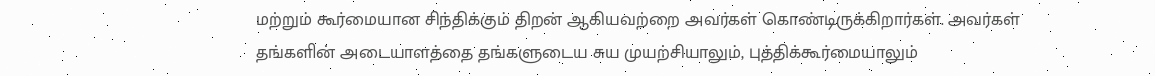மற்றும் கூர்மையான சிந்திக்கும் திறன் ஆகியவற்றை அவர்கள் கொண்டிருக்கிறார்கள். அவர்கள் தங்களின் அடையாளத்தை தங்களுடைய சுய முயற்சியாலும், புத்திக்கூர்மையாலும்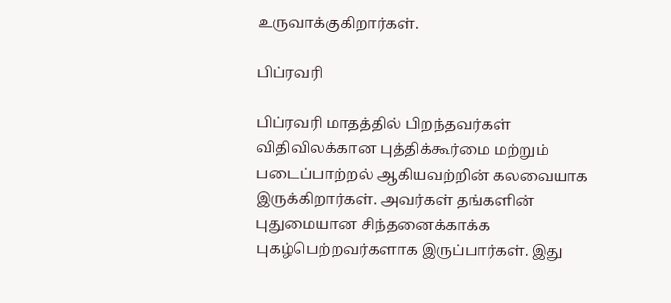உருவாக்குகிறார்கள்.

பிப்ரவரி

பிப்ரவரி மாதத்தில் பிறந்தவர்கள் விதிவிலக்கான புத்திக்கூர்மை மற்றும் படைப்பாற்றல் ஆகியவற்றின் கலவையாக இருக்கிறார்கள். அவர்கள் தங்களின் புதுமையான சிந்தனைக்காக்க புகழ்பெற்றவர்களாக இருப்பார்கள். இது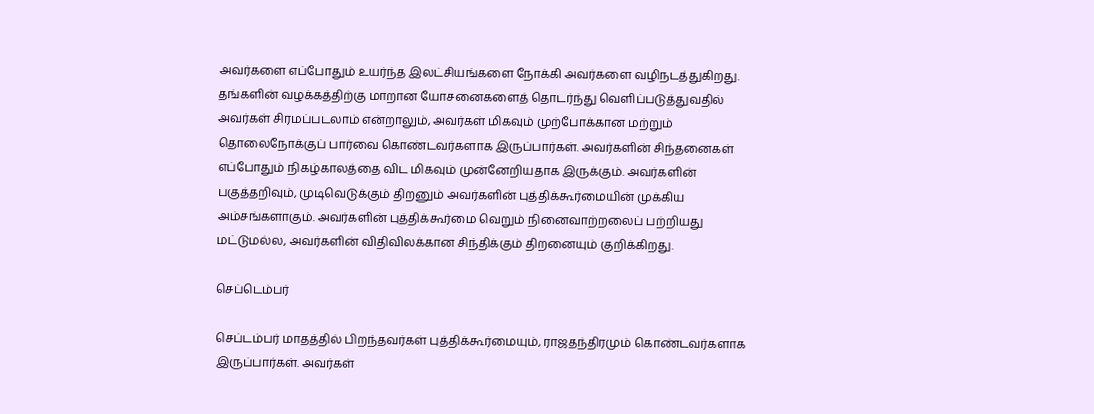அவர்களை எப்போதும் உயர்ந்த இலட்சியங்களை நோக்கி அவர்களை வழிநடத்துகிறது. தங்களின் வழக்கத்திற்கு மாறான யோசனைகளைத் தொடர்ந்து வெளிப்படுத்துவதில் அவர்கள் சிரமப்படலாம் என்றாலும், அவர்கள் மிகவும் முற்போக்கான மற்றும் தொலைநோக்குப் பார்வை கொண்டவர்களாக இருப்பார்கள். அவர்களின் சிந்தனைகள் எப்போதும் நிகழ்காலத்தை விட மிகவும் முன்னேறியதாக இருக்கும். அவர்களின் பகுத்தறிவும், முடிவெடுக்கும் திறனும் அவர்களின் புத்திக்கூர்மையின் முக்கிய அம்சங்களாகும். அவர்களின் புத்திக்கூர்மை வெறும் நினைவாற்றலைப் பற்றியது மட்டுமல்ல, அவர்களின் விதிவிலக்கான சிந்திக்கும் திறனையும் குறிக்கிறது.

செப்டெம்பர்

செப்டம்பர் மாதத்தில் பிறந்தவர்கள் புத்திக்கூர்மையும், ராஜதந்திரமும் கொண்டவர்களாக இருப்பார்கள். அவர்கள்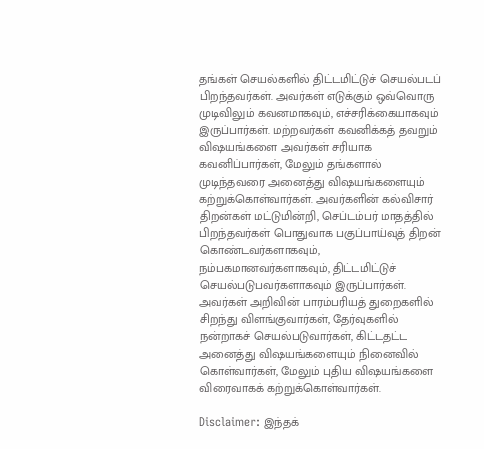தங்கள் செயல்களில் திட்டமிட்டுச் செயல்படப் பிறந்தவர்கள். அவர்கள் எடுக்கும் ஒவ்வொரு முடிவிலும் கவனமாகவும், எச்சரிக்கையாகவும் இருப்பார்கள். மற்றவர்கள் கவனிக்கத் தவறும் விஷயங்களை அவர்கள் சரியாக கவனிப்பார்கள், மேலும் தங்களால் முடிந்தவரை அனைத்து விஷயங்களையும் கற்றுக்கொள்வார்கள். அவர்களின் கல்விசார் திறன்கள் மட்டுமின்றி, செப்டம்பர் மாதத்தில் பிறந்தவர்கள் பொதுவாக பகுப்பாய்வுத் திறன் கொண்டவர்களாகவும், நம்பகமானவர்களாகவும், திட்டமிட்டுச் செயல்படுபவர்களாகவும் இருப்பார்கள். அவர்கள் அறிவின் பாரம்பரியத் துறைகளில் சிறந்து விளங்குவார்கள், தேர்வுகளில் நன்றாகச் செயல்படுவார்கள், கிட்டதட்ட அனைத்து விஷயங்களையும் நினைவில் கொள்வார்கள், மேலும் புதிய விஷயங்களை விரைவாகக் கற்றுக்கொள்வார்கள்.

Disclaimer: இந்தக்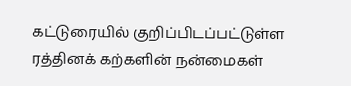கட்டுரையில் குறிப்பிடப்பட்டுள்ள ரத்தினக் கற்களின் நன்மைகள்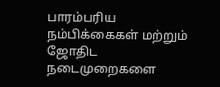பாரம்பரிய நம்பிக்கைகள் மற்றும் ஜோதிட நடைமுறைகளை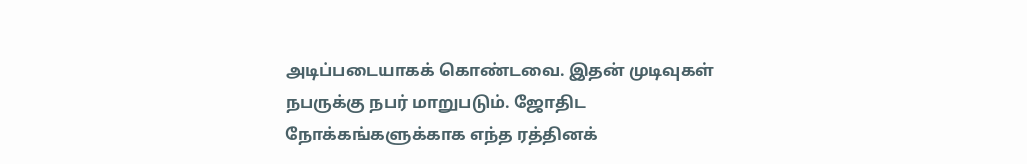அடிப்படையாகக் கொண்டவை. இதன் முடிவுகள் நபருக்கு நபர் மாறுபடும். ஜோதிட நோக்கங்களுக்காக எந்த ரத்தினக்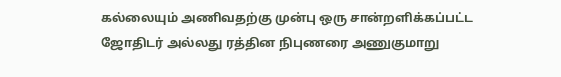கல்லையும் அணிவதற்கு முன்பு ஒரு சான்றளிக்கப்பட்ட ஜோதிடர் அல்லது ரத்தின நிபுணரை அணுகுமாறு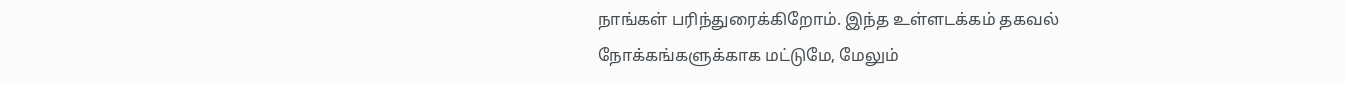நாங்கள் பரிந்துரைக்கிறோம். இந்த உள்ளடக்கம் தகவல் நோக்கங்களுக்காக மட்டுமே, மேலும்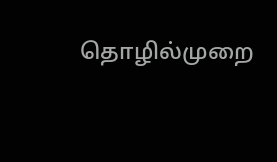தொழில்முறை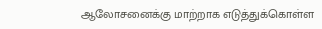ஆலோசனைக்கு மாற்றாக எடுத்துக்கொள்ள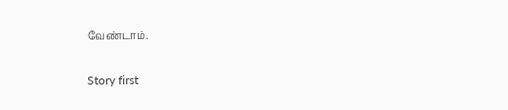வேண்டாம்.

Story first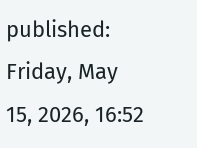published: Friday, May 15, 2026, 16:52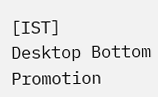[IST]
Desktop Bottom Promotion